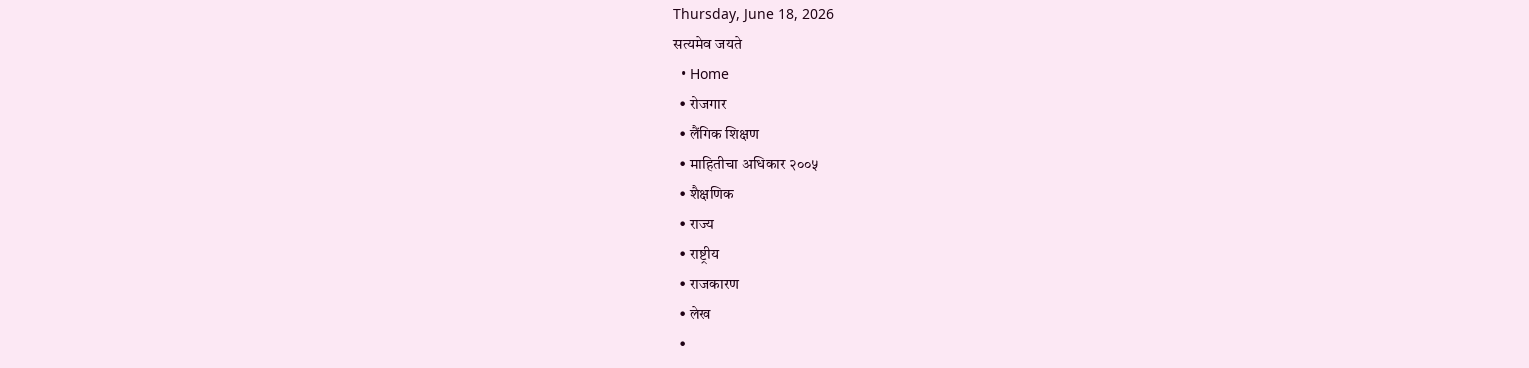Thursday, June 18, 2026
सत्यमेव जयते
  • Home
  • रोजगार
  • लैंगिक शिक्षण
  • माहितीचा अधिकार २००५
  • शैक्षणिक
  • राज्य
  • राष्ट्रीय
  • राजकारण
  • लेख
  •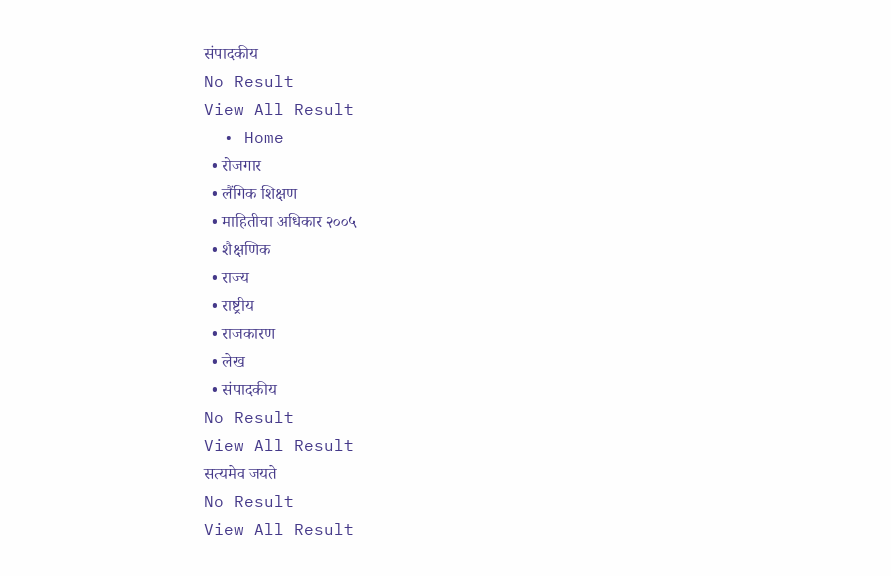संपादकीय
No Result
View All Result
  • Home
  • रोजगार
  • लैंगिक शिक्षण
  • माहितीचा अधिकार २००५
  • शैक्षणिक
  • राज्य
  • राष्ट्रीय
  • राजकारण
  • लेख
  • संपादकीय
No Result
View All Result
सत्यमेव जयते
No Result
View All Result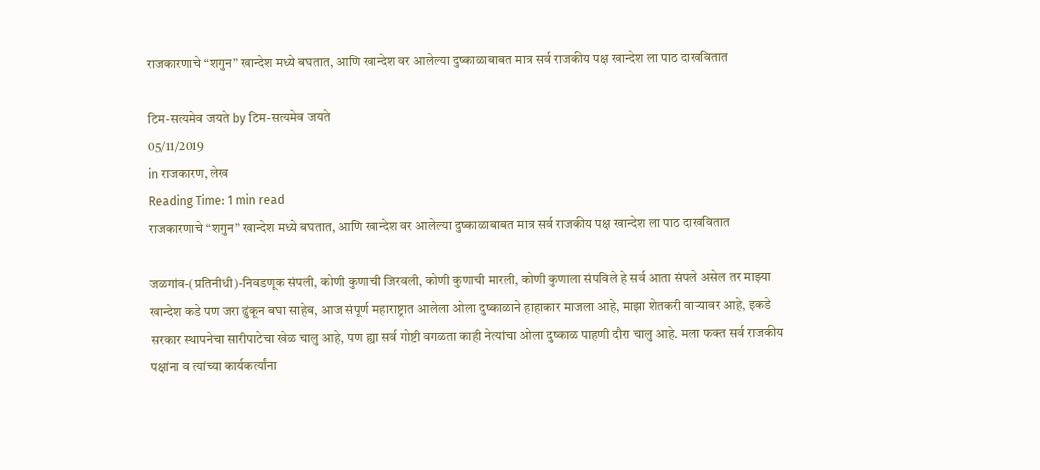राजकारणाचे “शगुन” खान्देश मध्ये बघतात, आणि खान्देश वर आलेल्या दुष्काळाबाबत मात्र सर्व राजकीय पक्ष खान्देश ला पाठ दाखवितात

टिम-सत्यमेव जयते by टिम-सत्यमेव जयते
05/11/2019
in राजकारण, लेख
Reading Time: 1 min read
राजकारणाचे “शगुन” खान्देश मध्ये बघतात, आणि खान्देश वर आलेल्या दुष्काळाबाबत मात्र सर्व राजकीय पक्ष खान्देश ला पाठ दाखवितात

जळगांव-(प्रतिनीधी)-निवडणूक संपली, कोणी कुणाची जिरवली, कोणी कुणाची मारली, कोणी कुणाला संपविले हे सर्व आता संपले असेल तर माझ्या खान्देश कडे पण जरा ढुंकून बघा साहेब, आज संपूर्ण महाराष्ट्रात आलेला ओला दुष्काळाने हाहाकार माजला आहे, माझा शेतकरी वाऱ्यावर आहे, इकडे सरकार स्थापनेचा सारीपाटेचा खेळ चालु आहे, पण ह्या सर्व गोष्टी वगळता काही नेत्यांचा ओला दुष्काळ पाहणी दौरा चालु आहे. मला फक्त सर्व राजकीय पक्षांना व त्यांच्या कार्यकर्त्यांना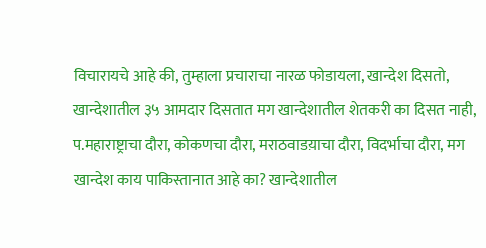विचारायचे आहे की, तुम्हाला प्रचाराचा नारळ फोडायला, खान्देश दिसतो, खान्देशातील ३५ आमदार दिसतात मग खान्देशातील शेतकरी का दिसत नाही, प.महाराष्ट्राचा दौरा, कोकणचा दौरा, मराठवाडय़ाचा दौरा, विदर्भाचा दौरा, मग खान्देश काय पाकिस्तानात आहे का? खान्देशातील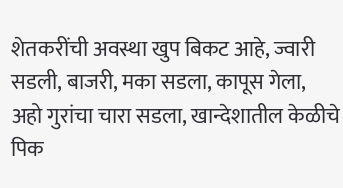शेतकरींची अवस्था खुप बिकट आहे, ज्वारी सडली, बाजरी, मका सडला, कापूस गेला, अहो गुरांचा चारा सडला, खान्देशातील केळीचे पिक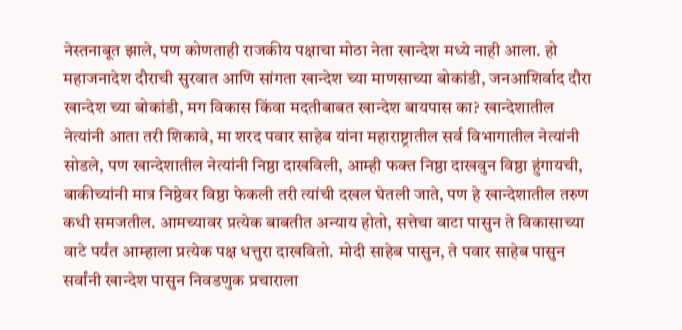नेस्तनाबूत झाले, पण कोणताही राजकीय पक्षाचा मोठा नेता खान्देश मध्ये नाही आला. हो महाजनादेश दौराची सुरवात आणि सांगता खान्देश च्या माणसाच्या बोकांडी, जनआशिर्वाद दौरा खान्देश च्या बोकांडी, मग विकास किंवा मदतीबाबत खान्देश बायपास का? खान्देशातील नेत्यांनी आता तरी शिकावे, मा शरद पवार साहेब यांना महाराष्ट्रातील सर्व विभागातील नेत्यांनी सोडले, पण खान्देशातील नेत्यांनी निष्ठा दाखविली, आम्ही फक्त निष्ठा दाखवुन विष्ठा हुंगायची, बाकीच्यांनी मात्र निष्ठेवर विष्ठा फेकली तरी त्यांची दखल घेतली जाते, पण हे खान्देशातील तरुण कधी समजतील. आमच्यावर प्रत्येक बाबतीत अन्याय होतो, सत्तेचा वाटा पासुन ते विकासाच्या वाटे पर्यंत आम्हाला प्रत्येक पक्ष धत्तुरा दाखवितो. मोदी साहेब पासुन, ते पवार साहेब पासुन सर्वांनी खान्देश पासुन निवडणुक प्रचाराला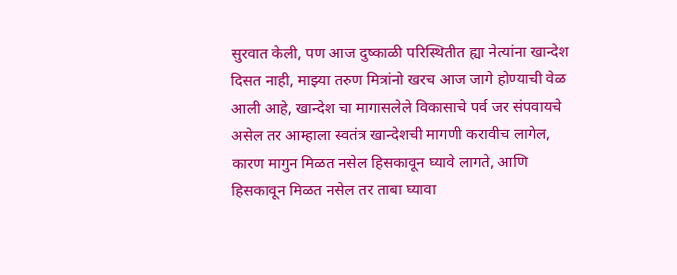सुरवात केली, पण आज दुष्काळी परिस्थितीत ह्या नेत्यांना खान्देश दिसत नाही, माझ्या तरुण मित्रांनो खरच आज जागे होण्याची वेळ आली आहे, खान्देश चा मागासलेले विकासाचे पर्व जर संपवायचे असेल तर आम्हाला स्वतंत्र खान्देशची मागणी करावीच लागेल, कारण मागुन मिळत नसेल हिसकावून घ्यावे लागते, आणि हिसकावून मिळत नसेल तर ताबा घ्यावा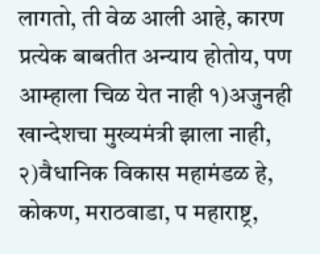लागतो, ती वेळ आली आहे, कारण प्रत्येक बाबतीत अन्याय होतोय, पण आम्हाला चिळ येत नाही १)अजुनही खान्देशचा मुख्यमंत्री झाला नाही, २)वैधानिक विकास महामंडळ हे, कोकण, मराठवाडा, प महाराष्ट्र,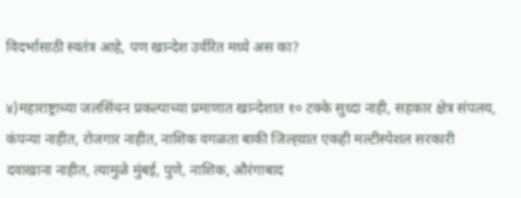विदर्भासाठी स्वतंत्र आहे, पण खान्देश उर्वरित मध्ये अस का?

४)महाराष्ट्राच्या जलसिंचन प्रकल्पाच्या प्रमाणात खान्देशात १० टक्के सुध्दा नाही, सहकार क्षेत्र संपलय, कंपन्या नाहीत, रोजगार नाहीत, नाशिक वगळता बाकी जिल्ह्य़ात एकही मल्टीस्पेशल सरकारी दवाखाना नाहीत, त्यामुळे मुंबई, पुणे, नाशिक, औरंगाबाद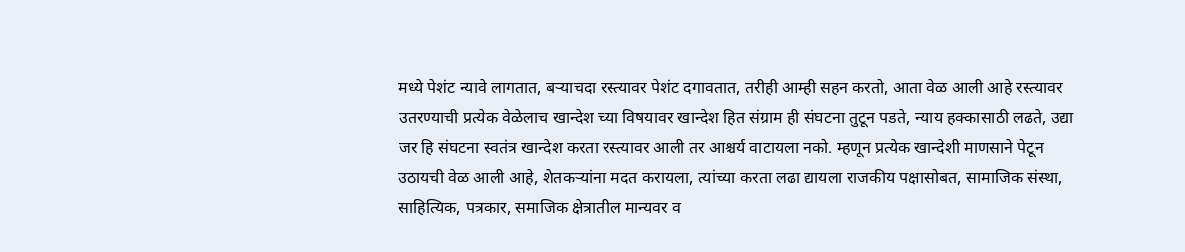मध्ये पेशंट न्यावे लागतात, बऱ्याचदा रस्त्यावर पेशंट दगावतात, तरीही आम्ही सहन करतो, आता वेळ आली आहे रस्त्यावर उतरण्याची प्रत्येक वेळेलाच खान्देश च्या विषयावर खान्देश हित संग्राम ही संघटना तुटून पडते, न्याय हक्कासाठी लढते, उद्या जर हि संघटना स्वतंत्र खान्देश करता रस्त्यावर आली तर आश्चर्य वाटायला नको. म्हणून प्रत्येक खान्देशी माणसाने पेटून उठायची वेळ आली आहे, शेतकऱ्यांना मदत करायला, त्यांच्या करता लढा द्यायला राजकीय पक्षासोबत, सामाजिक संस्था, साहित्यिक, पत्रकार, समाजिक क्षेत्रातील मान्यवर व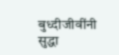बुध्दीजीवींनी सुद्धा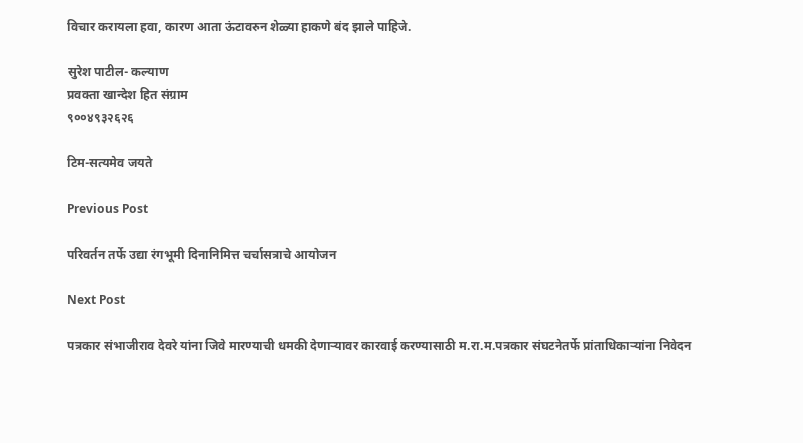विचार करायला हवा, कारण आता ऊंटावरुन शेळ्या हाकणे बंद झाले पाहिजे.

सुरेश पाटील- कल्याण
प्रवक्ता खान्देश हित संग्राम
९००४९३२६२६

टिम-सत्यमेव जयते

Previous Post

परिवर्तन तर्फे उद्या रंगभूमी दिनानिमित्त चर्चासत्राचे आयोजन

Next Post

पत्रकार संभाजीराव देवरे यांना जिवे मारण्याची धमकी देणाऱ्यावर कारवाई करण्यासाठी म.रा.म.पत्रकार संघटनेतर्फे प्रांताधिकार्‍यांना निवेदन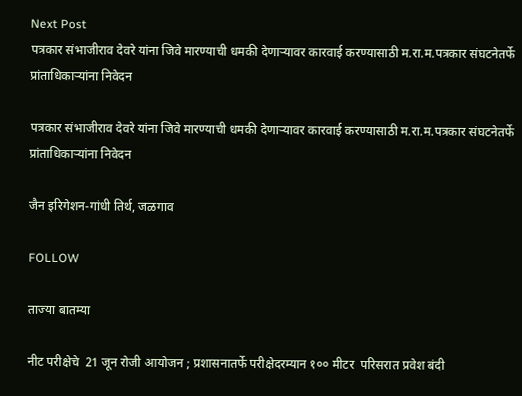Next Post
पत्रकार संभाजीराव देवरे यांना जिवे मारण्याची धमकी देणाऱ्यावर कारवाई करण्यासाठी म.रा.म.पत्रकार संघटनेतर्फे प्रांताधिकार्‍यांना निवेदन

पत्रकार संभाजीराव देवरे यांना जिवे मारण्याची धमकी देणाऱ्यावर कारवाई करण्यासाठी म.रा.म.पत्रकार संघटनेतर्फे प्रांताधिकार्‍यांना निवेदन

जैन इरिगेशन-गांधी तिर्थ, जळगाव

FOLLOW

ताज्या बातम्या

नीट परीक्षेचे  21 जून रोजी आयोजन ; प्रशासनातर्फे परीक्षेदरम्यान १०० मीटर  परिसरात प्रवेश बंदी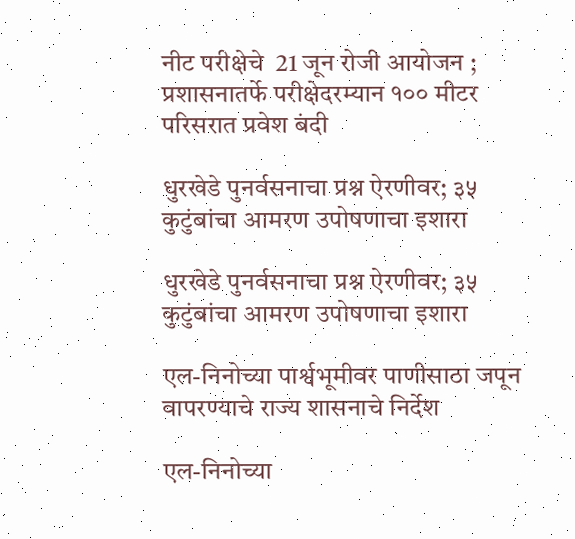नीट परीक्षेचे  21 जून रोजी आयोजन ; प्रशासनातर्फे परीक्षेदरम्यान १०० मीटर  परिसरात प्रवेश बंदी

धुरखेडे पुनर्वसनाचा प्रश्न ऐरणीवर; ३५ कुटुंबांचा आमरण उपोषणाचा इशारा

धुरखेडे पुनर्वसनाचा प्रश्न ऐरणीवर; ३५ कुटुंबांचा आमरण उपोषणाचा इशारा

एल-निनोच्या पार्श्वभूमीवर पाणीसाठा जपून वापरण्याचे राज्य शासनाचे निर्देश

एल-निनोच्या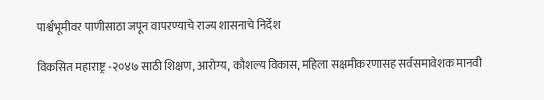पार्श्वभूमीवर पाणीसाठा जपून वापरण्याचे राज्य शासनाचे निर्देश

विकसित महाराष्ट्र -२०४७ साठी शिक्षण, आरोग्य, कौशल्य विकास, महिला सक्षमीकरणासह सर्वसमावेशक मानवी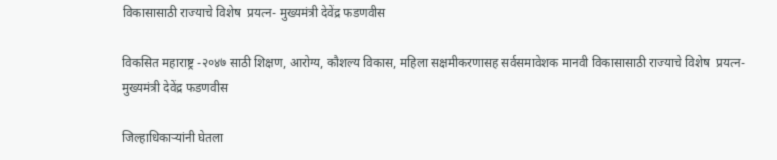विकासासाठी राज्याचे विशेष  प्रयत्न- मुख्यमंत्री देवेंद्र फडणवीस

विकसित महाराष्ट्र -२०४७ साठी शिक्षण, आरोग्य, कौशल्य विकास, महिला सक्षमीकरणासह सर्वसमावेशक मानवी विकासासाठी राज्याचे विशेष  प्रयत्न- मुख्यमंत्री देवेंद्र फडणवीस

जिल्हाधिकाऱ्यांनी घेतला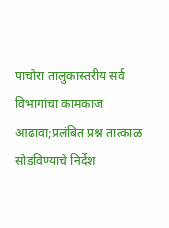पाचोरा तालुकास्तरीय सर्व विभागांचा कामकाज आढावा;प्रलंबित प्रश्न तात्काळ सोडविण्याचे निर्देश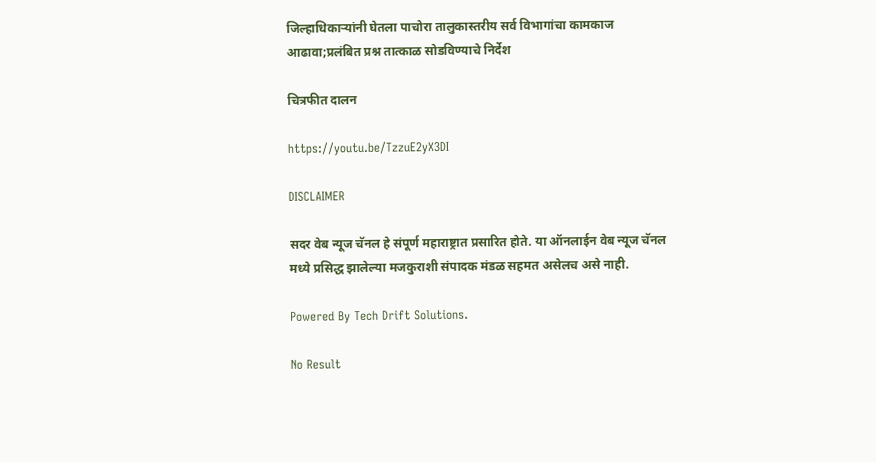जिल्हाधिकाऱ्यांनी घेतला पाचोरा तालुकास्तरीय सर्व विभागांचा कामकाज आढावा;प्रलंबित प्रश्न तात्काळ सोडविण्याचे निर्देश

चित्रफीत दालन

https://youtu.be/TzzuE2yX3DI

DISCLAIMER

सदर वेब न्यूज चॅनल हे संपूर्ण महाराष्ट्रात प्रसारित होते. या ऑनलाईन वेब न्यूज चॅनल मध्ये प्रसिद्ध झालेल्या मजकुराशी संपादक मंडळ सहमत असेलच असे नाही.

Powered By Tech Drift Solutions.

No Result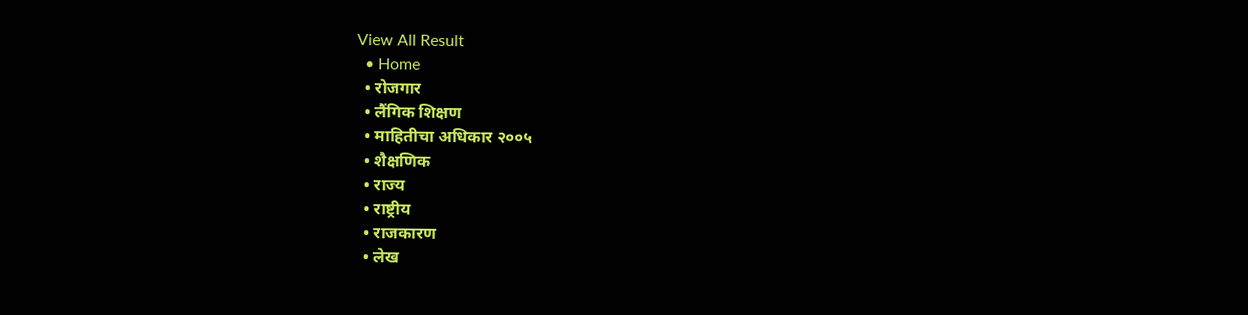View All Result
  • Home
  • रोजगार
  • लैंगिक शिक्षण
  • माहितीचा अधिकार २००५
  • शैक्षणिक
  • राज्य
  • राष्ट्रीय
  • राजकारण
  • लेख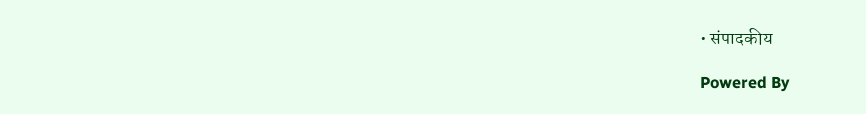• संपादकीय

Powered By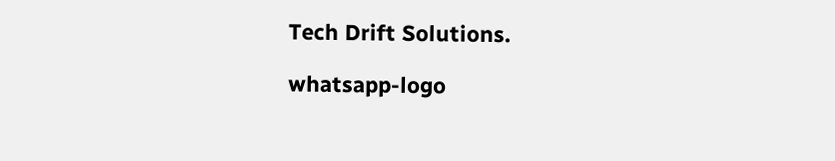Tech Drift Solutions.

whatsapp-logo